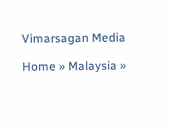Vimarsagan Media

Home » Malaysia »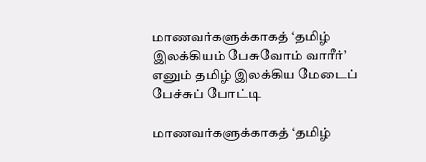மாணவர்களுக்காகத் ‘தமிழ் இலக்கியம் பேசுவோம் வாரீர்’ எனும் தமிழ் இலக்கிய மேடைப் பேச்சுப் போட்டி

மாணவர்களுக்காகத் ‘தமிழ்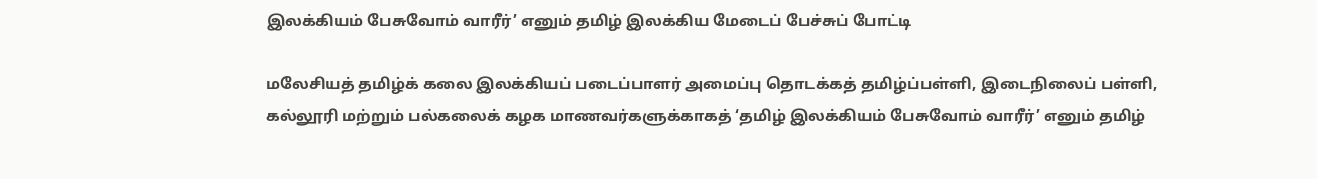இலக்கியம் பேசுவோம் வாரீர்’ எனும் தமிழ் இலக்கிய மேடைப் பேச்சுப் போட்டி

மலேசியத் தமிழ்க் கலை இலக்கியப் படைப்பாளர் அமைப்பு தொடக்கத் தமிழ்ப்பள்ளி, இடைநிலைப் பள்ளி, கல்லூரி மற்றும் பல்கலைக் கழக மாணவர்களுக்காகத் ‘தமிழ் இலக்கியம் பேசுவோம் வாரீர்’ எனும் தமிழ்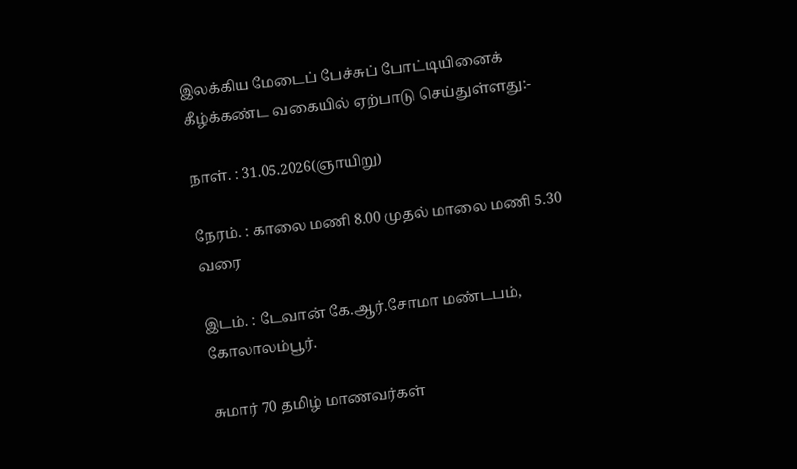இலக்கிய மேடைப் பேச்சுப் போட்டியினைக் கீழ்க்கண்ட வகையில் ஏற்பாடு செய்துள்ளது:-

நாள். : 31.05.2026(ஞாயிறு)

நேரம். : காலை மணி 8.00 முதல் மாலை மணி 5.30 வரை

இடம். : டேவான் கே.ஆர்.சோமா மண்டபம், கோலாலம்பூர்.

சுமார் 70 தமிழ் மாணவர்கள்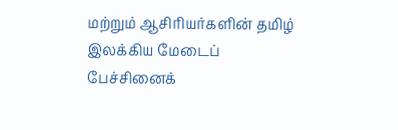மற்றும் ஆசிரியர்களின் தமிழ் இலக்கிய மேடைப் பேச்சினைக்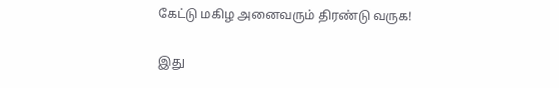கேட்டு மகிழ அனைவரும் திரண்டு வருக!

இது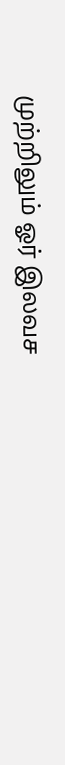முற்றிலும் ஓர் இலவச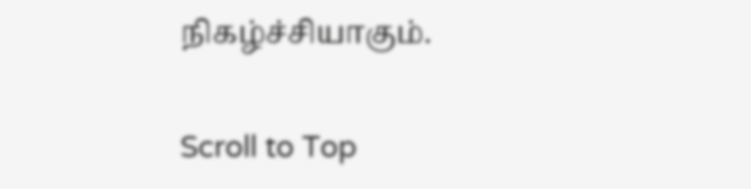நிகழ்ச்சியாகும்.

Scroll to Top